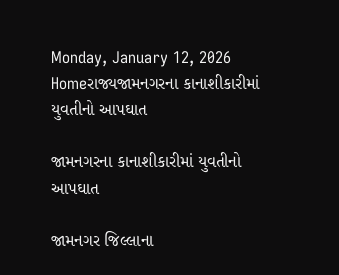Monday, January 12, 2026
Homeરાજ્યજામનગરના કાનાશીકારીમાં યુવતીનો આપઘાત

જામનગરના કાનાશીકારીમાં યુવતીનો આપઘાત

જામનગર જિલ્લાના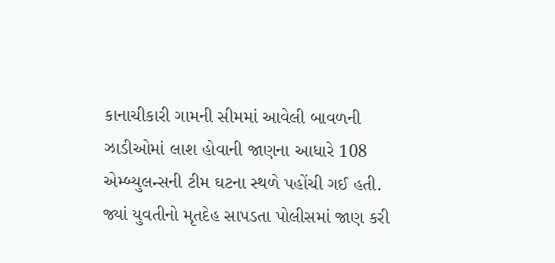કાનાચીકારી ગામની સીમમાં આવેલી બાવળની ઝાડીઓમાં લાશ હોવાની જાણના આધારે 108 એમ્બ્યુલન્સની ટીમ ઘટના સ્થળે પહોંચી ગઈ હતી. જ્યાં યુવતીનો મૃતદેહ સાપડતા પોલીસમાં જાણ કરી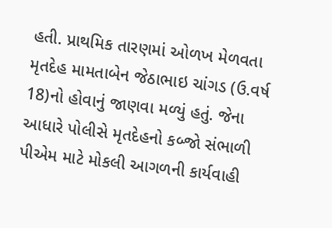હતી. પ્રાથમિક તારણમાં ઓળખ મેળવતા મૃતદેહ મામતાબેન જેઠાભાઇ ચાંગડ (ઉ.વર્ષ 18)નો હોવાનું જાણવા મળ્યું હતું. જેના આધારે પોલીસે મૃતદેહનો કબ્જો સંભાળી પીએમ માટે મોકલી આગળની કાર્યવાહી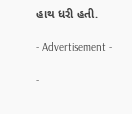હાથ ધરી હતી.

- Advertisement -

-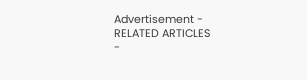Advertisement -
RELATED ARTICLES
-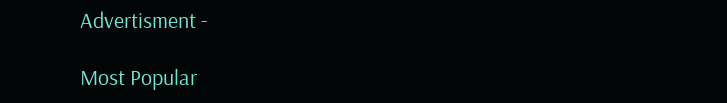Advertisment -

Most Popular